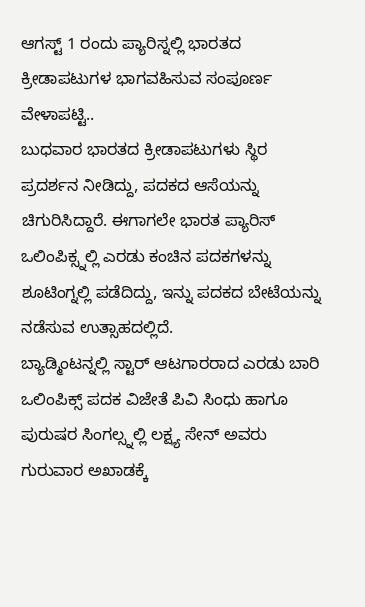ಆಗಸ್ಟ್ 1 ರಂದು ಪ್ಯಾರಿಸ್ನಲ್ಲಿ ಭಾರತದ ಕ್ರೀಡಾಪಟುಗಳ ಭಾಗವಹಿಸುವ ಸಂಪೂರ್ಣ ವೇಳಾಪಟ್ಟಿ..
ಬುಧವಾರ ಭಾರತದ ಕ್ರೀಡಾಪಟುಗಳು ಸ್ಥಿರ ಪ್ರದರ್ಶನ ನೀಡಿದ್ದು, ಪದಕದ ಆಸೆಯನ್ನು ಚಿಗುರಿಸಿದ್ದಾರೆ. ಈಗಾಗಲೇ ಭಾರತ ಪ್ಯಾರಿಸ್ ಒಲಿಂಪಿಕ್ಸ್ನಲ್ಲಿ ಎರಡು ಕಂಚಿನ ಪದಕಗಳನ್ನು ಶೂಟಿಂಗ್ನಲ್ಲಿ ಪಡೆದಿದ್ದು, ಇನ್ನು ಪದಕದ ಬೇಟೆಯನ್ನು ನಡೆಸುವ ಉತ್ಸಾಹದಲ್ಲಿದೆ.
ಬ್ಯಾಡ್ಮಿಂಟನ್ನಲ್ಲಿ ಸ್ಟಾರ್ ಆಟಗಾರರಾದ ಎರಡು ಬಾರಿ ಒಲಿಂಪಿಕ್ಸ್ ಪದಕ ವಿಜೇತೆ ಪಿವಿ ಸಿಂಧು ಹಾಗೂ ಪುರುಷರ ಸಿಂಗಲ್ಸ್ನಲ್ಲಿ ಲಕ್ಷ್ಯ ಸೇನ್ ಅವರು ಗುರುವಾರ ಅಖಾಡಕ್ಕೆ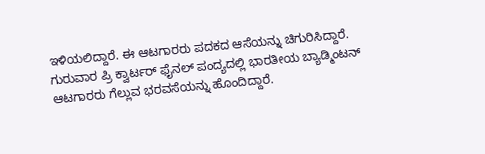ಇಳಿಯಲಿದ್ದಾರೆ. ಈ ಆಟಗಾರರು ಪದಕದ ಆಸೆಯನ್ನು ಚಿಗುರಿಸಿದ್ದಾರೆ. ಗುರುವಾರ ಪ್ರಿ ಕ್ವಾರ್ಟರ್ ಫೈನಲ್ ಪಂದ್ಯದಲ್ಲಿ ಭಾರತೀಯ ಬ್ಯಾಡ್ಮಿಂಟನ್ ಆಟಗಾರರು ಗೆಲ್ಲುವ ಭರವಸೆಯನ್ನು ಹೊಂದಿದ್ದಾರೆ.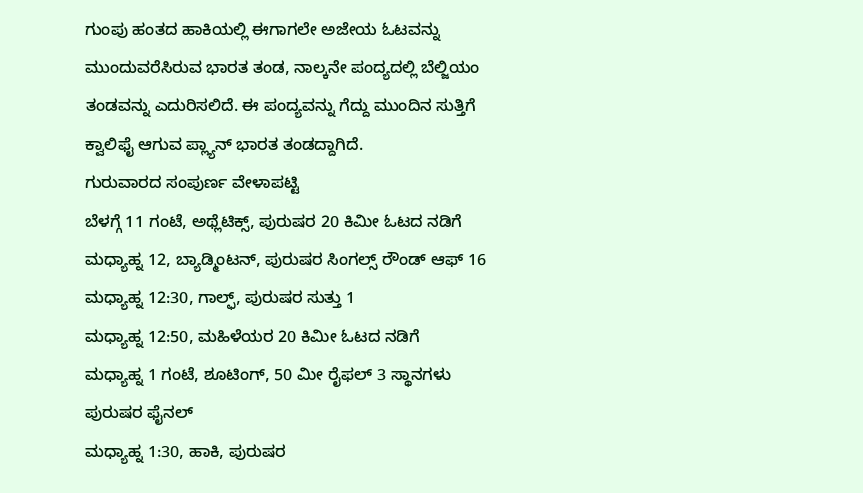ಗುಂಪು ಹಂತದ ಹಾಕಿಯಲ್ಲಿ ಈಗಾಗಲೇ ಅಜೇಯ ಓಟವನ್ನು ಮುಂದುವರೆಸಿರುವ ಭಾರತ ತಂಡ, ನಾಲ್ಕನೇ ಪಂದ್ಯದಲ್ಲಿ ಬೆಲ್ಜಿಯಂ ತಂಡವನ್ನು ಎದುರಿಸಲಿದೆ. ಈ ಪಂದ್ಯವನ್ನು ಗೆದ್ದು ಮುಂದಿನ ಸುತ್ತಿಗೆ ಕ್ವಾಲಿಫೈ ಆಗುವ ಪ್ಲ್ಯಾನ್ ಭಾರತ ತಂಡದ್ದಾಗಿದೆ.
ಗುರುವಾರದ ಸಂಪುರ್ಣ ವೇಳಾಪಟ್ಟಿ
ಬೆಳಗ್ಗೆ 11 ಗಂಟೆ, ಅಥ್ಲೆಟಿಕ್ಸ್, ಪುರುಷರ 20 ಕಿಮೀ ಓಟದ ನಡಿಗೆ
ಮಧ್ಯಾಹ್ನ 12, ಬ್ಯಾಡ್ಮಿಂಟನ್, ಪುರುಷರ ಸಿಂಗಲ್ಸ್ ರೌಂಡ್ ಆಫ್ 16
ಮಧ್ಯಾಹ್ನ 12:30, ಗಾಲ್ಫ್, ಪುರುಷರ ಸುತ್ತು 1
ಮಧ್ಯಾಹ್ನ 12:50, ಮಹಿಳೆಯರ 20 ಕಿಮೀ ಓಟದ ನಡಿಗೆ
ಮಧ್ಯಾಹ್ನ 1 ಗಂಟೆ, ಶೂಟಿಂಗ್, 50 ಮೀ ರೈಫಲ್ 3 ಸ್ಥಾನಗಳು ಪುರುಷರ ಫೈನಲ್
ಮಧ್ಯಾಹ್ನ 1:30, ಹಾಕಿ, ಪುರುಷರ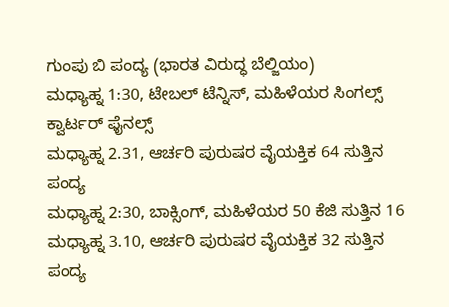ಗುಂಪು ಬಿ ಪಂದ್ಯ (ಭಾರತ ವಿರುದ್ಧ ಬೆಲ್ಜಿಯಂ)
ಮಧ್ಯಾಹ್ನ 1:30, ಟೇಬಲ್ ಟೆನ್ನಿಸ್, ಮಹಿಳೆಯರ ಸಿಂಗಲ್ಸ್ ಕ್ವಾರ್ಟರ್ ಫೈನಲ್ಸ್
ಮಧ್ಯಾಹ್ನ 2.31, ಆರ್ಚರಿ ಪುರುಷರ ವೈಯಕ್ತಿಕ 64 ಸುತ್ತಿನ ಪಂದ್ಯ
ಮಧ್ಯಾಹ್ನ 2:30, ಬಾಕ್ಸಿಂಗ್, ಮಹಿಳೆಯರ 50 ಕೆಜಿ ಸುತ್ತಿನ 16
ಮಧ್ಯಾಹ್ನ 3.10, ಆರ್ಚರಿ ಪುರುಷರ ವೈಯಕ್ತಿಕ 32 ಸುತ್ತಿನ ಪಂದ್ಯ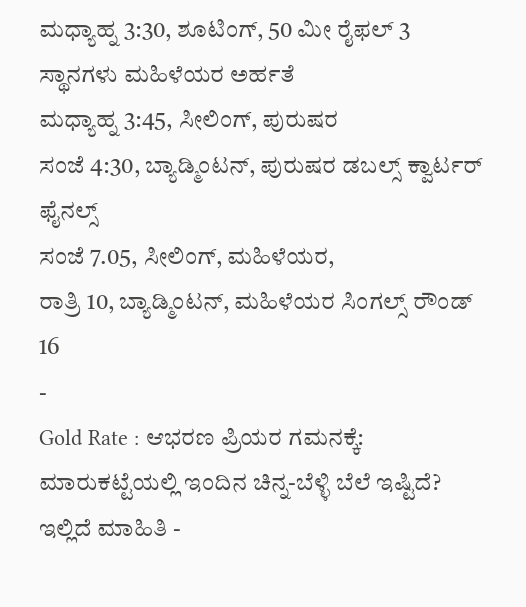ಮಧ್ಯಾಹ್ನ 3:30, ಶೂಟಿಂಗ್, 50 ಮೀ ರೈಫಲ್ 3 ಸ್ಥಾನಗಳು ಮಹಿಳೆಯರ ಅರ್ಹತೆ
ಮಧ್ಯಾಹ್ನ 3:45, ಸೀಲಿಂಗ್, ಪುರುಷರ
ಸಂಜೆ 4:30, ಬ್ಯಾಡ್ಮಿಂಟನ್, ಪುರುಷರ ಡಬಲ್ಸ್ ಕ್ವಾರ್ಟರ್ ಫೈನಲ್ಸ್
ಸಂಜೆ 7.05, ಸೀಲಿಂಗ್, ಮಹಿಳೆಯರ,
ರಾತ್ರಿ 10, ಬ್ಯಾಡ್ಮಿಂಟನ್, ಮಹಿಳೆಯರ ಸಿಂಗಲ್ಸ್ ರೌಂಡ್ 16
-
Gold Rate : ಆಭರಣ ಪ್ರಿಯರ ಗಮನಕ್ಕೆ: ಮಾರುಕಟ್ಟೆಯಲ್ಲಿ ಇಂದಿನ ಚಿನ್ನ-ಬೆಳ್ಳಿ ಬೆಲೆ ಇಷ್ಟಿದೆ? ಇಲ್ಲಿದೆ ಮಾಹಿತಿ -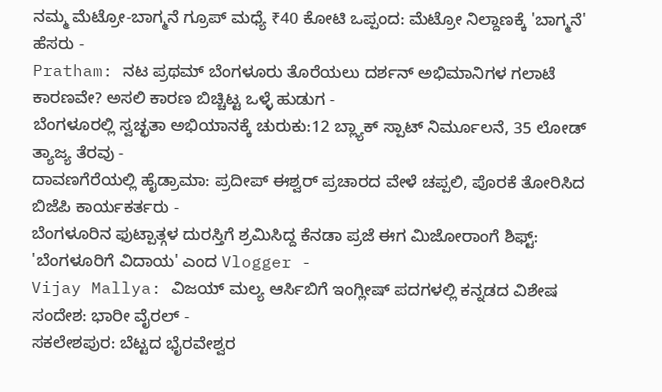ನಮ್ಮ ಮೆಟ್ರೋ-ಬಾಗ್ಮನೆ ಗ್ರೂಪ್ ಮಧ್ಯೆ ₹40 ಕೋಟಿ ಒಪ್ಪಂದ: ಮೆಟ್ರೋ ನಿಲ್ದಾಣಕ್ಕೆ 'ಬಾಗ್ಮನೆ' ಹೆಸರು -
Pratham: ನಟ ಪ್ರಥಮ್ ಬೆಂಗಳೂರು ತೊರೆಯಲು ದರ್ಶನ್ ಅಭಿಮಾನಿಗಳ ಗಲಾಟೆ ಕಾರಣವೇ? ಅಸಲಿ ಕಾರಣ ಬಿಚ್ಚಿಟ್ಟ ಒಳ್ಳೆ ಹುಡುಗ -
ಬೆಂಗಳೂರಲ್ಲಿ ಸ್ವಚ್ಛತಾ ಅಭಿಯಾನಕ್ಕೆ ಚುರುಕು:12 ಬ್ಲ್ಯಾಕ್ ಸ್ಪಾಟ್ ನಿರ್ಮೂಲನೆ, 35 ಲೋಡ್ ತ್ಯಾಜ್ಯ ತೆರವು -
ದಾವಣಗೆರೆಯಲ್ಲಿ ಹೈಡ್ರಾಮಾ: ಪ್ರದೀಪ್ ಈಶ್ವರ್ ಪ್ರಚಾರದ ವೇಳೆ ಚಪ್ಪಲಿ, ಪೊರಕೆ ತೋರಿಸಿದ ಬಿಜೆಪಿ ಕಾರ್ಯಕರ್ತರು -
ಬೆಂಗಳೂರಿನ ಫುಟ್ಪಾತ್ಗಳ ದುರಸ್ತಿಗೆ ಶ್ರಮಿಸಿದ್ದ ಕೆನಡಾ ಪ್ರಜೆ ಈಗ ಮಿಜೋರಾಂಗೆ ಶಿಫ್ಟ್: 'ಬೆಂಗಳೂರಿಗೆ ವಿದಾಯ' ಎಂದ Vlogger -
Vijay Mallya: ವಿಜಯ್ ಮಲ್ಯ ಆರ್ಸಿಬಿಗೆ ಇಂಗ್ಲೀಷ್ ಪದಗಳಲ್ಲಿ ಕನ್ನಡದ ವಿಶೇಷ ಸಂದೇಶ: ಭಾರೀ ವೈರಲ್ -
ಸಕಲೇಶಪುರ: ಬೆಟ್ಟದ ಭೈರವೇಶ್ವರ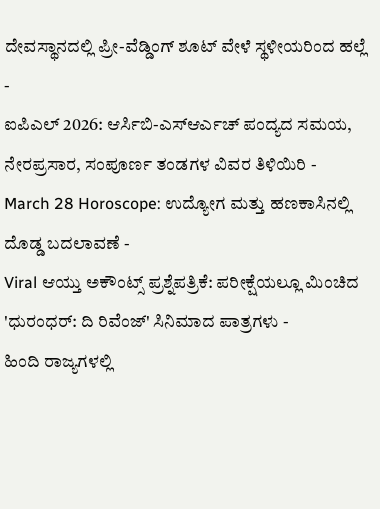ದೇವಸ್ಥಾನದಲ್ಲಿ ಪ್ರೀ-ವೆಡ್ಡಿಂಗ್ ಶೂಟ್ ವೇಳೆ ಸ್ಥಳೀಯರಿಂದ ಹಲ್ಲೆ -
ಐಪಿಎಲ್ 2026: ಆರ್ಸಿಬಿ-ಎಸ್ಆರ್ಎಚ್ ಪಂದ್ಯದ ಸಮಯ, ನೇರಪ್ರಸಾರ, ಸಂಪೂರ್ಣ ತಂಡಗಳ ವಿವರ ತಿಳಿಯಿರಿ -
March 28 Horoscope: ಉದ್ಯೋಗ ಮತ್ತು ಹಣಕಾಸಿನಲ್ಲಿ ದೊಡ್ಡ ಬದಲಾವಣೆ -
Viral ಆಯ್ತು ಅಕೌಂಟ್ಸ್ ಪ್ರಶ್ನೆಪತ್ರಿಕೆ: ಪರೀಕ್ಷೆಯಲ್ಲೂ ಮಿಂಚಿದ 'ಧುರಂಧರ್: ದಿ ರಿವೆಂಜ್' ಸಿನಿಮಾದ ಪಾತ್ರಗಳು -
ಹಿಂದಿ ರಾಜ್ಯಗಳಲ್ಲಿ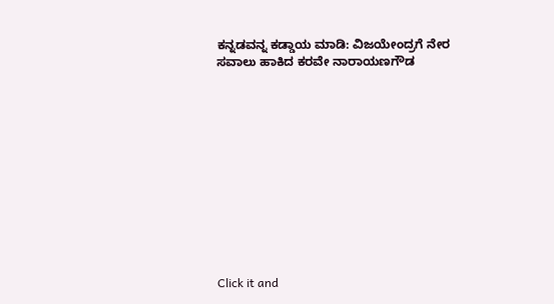ಕನ್ನಡವನ್ನ ಕಡ್ಡಾಯ ಮಾಡಿ: ವಿಜಯೇಂದ್ರಗೆ ನೇರ ಸವಾಲು ಹಾಕಿದ ಕರವೇ ನಾರಾಯಣಗೌಡ












Click it and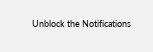Unblock the Notifications